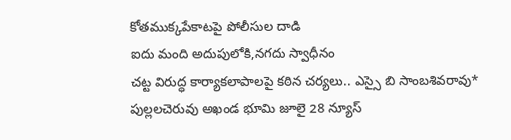కోతముక్కపేకాటపై పోలీసుల దాడి
ఐదు మంది అదుపులోకి,నగదు స్వాధీనం
చట్ట విరుద్ధ కార్యాకలాపాలపై కఠిన చర్యలు.. ఎస్సై బి సాంబశివరావు*
పుల్లలచెరువు అఖండ భూమి జూలై 28 న్యూస్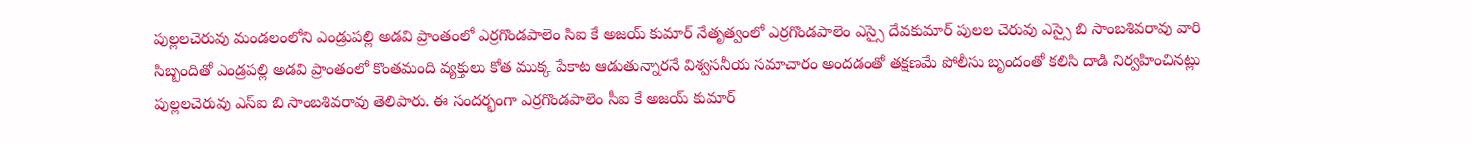పుల్లలచెరువు మండలంలోని ఎండ్రుపల్లి అడవి ప్రాంతంలో ఎర్రగొండపాలెం సిఐ కే అజయ్ కుమార్ నేతృత్వంలో ఎర్రగొండపాలెం ఎస్సై దేవకుమార్ పులల చెరువు ఎస్సై బి సాంబశివరావు వారి సిబ్బందితో ఎండ్రపల్లి అడవి ప్రాంతంలో కొంతమంది వ్యక్తులు కోత ముక్క పేకాట ఆడుతున్నారనే విశ్వసనీయ సమాచారం అందడంతో తక్షణమే పోలీసు బృందంతో కలిసి దాడి నిర్వహించినట్లు పుల్లలచెరువు ఎస్ఐ బి సాంబశివరావు తెలిపారు. ఈ సందర్భంగా ఎర్రగొండపాలెం సీఐ కే అజయ్ కుమార్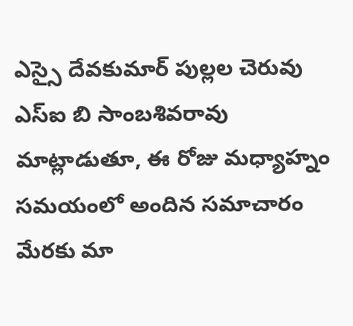ఎస్సై దేవకుమార్ పుల్లల చెరువు ఎస్ఐ బి సాంబశివరావు మాట్లాడుతూ, ఈ రోజు మధ్యాహ్నం సమయంలో అందిన సమాచారం మేరకు మా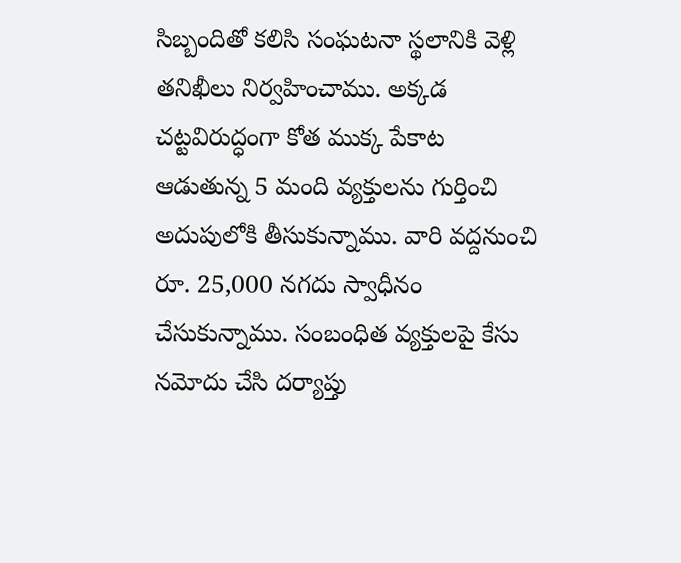సిబ్బందితో కలిసి సంఘటనా స్థలానికి వెళ్లి తనిఖీలు నిర్వహించాము. అక్కడ చట్టవిరుద్ధంగా కోత ముక్క పేకాట ఆడుతున్న 5 మంది వ్యక్తులను గుర్తించి అదుపులోకి తీసుకున్నాము. వారి వద్దనుంచి రూ. 25,000 నగదు స్వాధీనం చేసుకున్నాము. సంబంధిత వ్యక్తులపై కేసు నమోదు చేసి దర్యాప్తు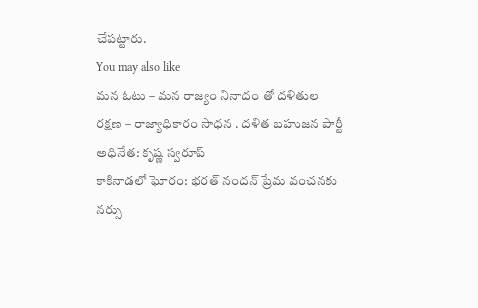చేపట్టారు.
You may also like
మన ఓటు – మన రాజ్యం నినాదం తో దళితుల రక్షణ – రాజ్యాధికారం సాధన . దళిత బహుజన పార్టీ అధినేత: కృష్ణ స్వరూప్
కాకినాడలో ఘోరం: భరత్ నందన్ ప్రేమ వంచనకు నర్సు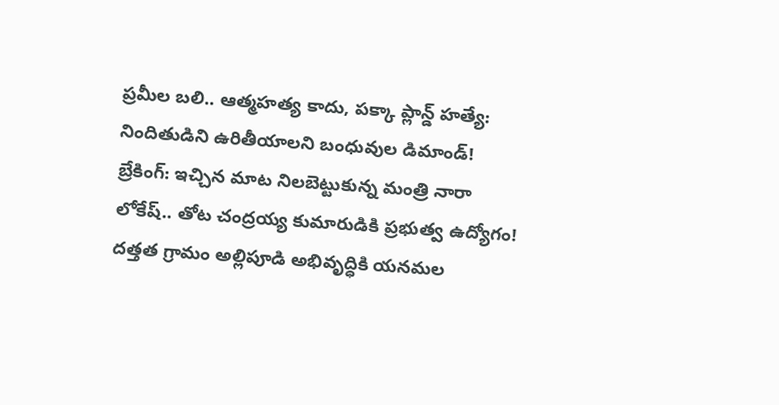ప్రమీల బలి.. ఆత్మహత్య కాదు, పక్కా ప్లాన్డ్ హత్యే: నిందితుడిని ఉరితీయాలని బంధువుల డిమాండ్!
బ్రేకింగ్: ఇచ్చిన మాట నిలబెట్టుకున్న మంత్రి నారా లోకేష్.. తోట చంద్రయ్య కుమారుడికి ప్రభుత్వ ఉద్యోగం!
దత్తత గ్రామం అల్లిపూడి అభివృద్ధికి యనమల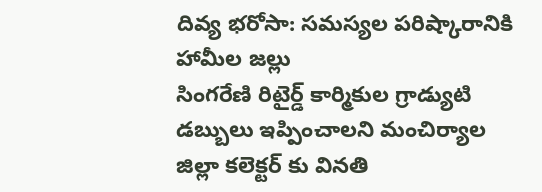దివ్య భరోసా: సమస్యల పరిష్కారానికి హామీల జల్లు
సింగరేణి రిటైర్డ్ కార్మికుల గ్రాడ్యుటి డబ్బులు ఇప్పించాలని మంచిర్యాల జిల్లా కలెక్టర్ కు వినతి